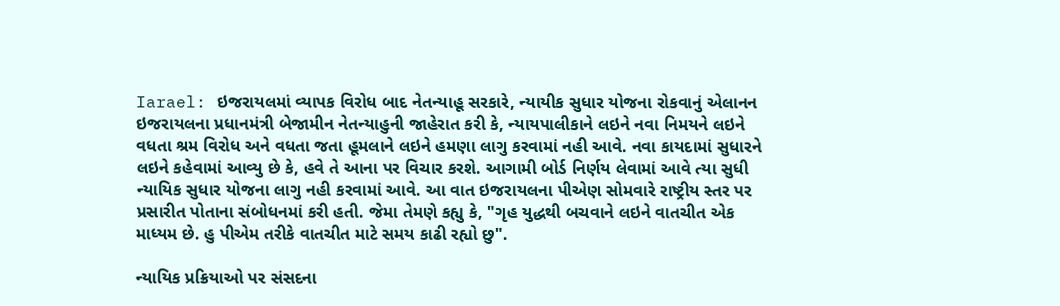Iarael: ઇજરાયલમાં વ્યાપક વિરોધ બાદ નેતન્યાહૂ સરકારે, ન્યાયીક સુધાર યોજના રોકવાનું એલાનન
ઇજરાયલના પ્રધાનમંત્રી બેજામીન નેતન્યાહુની જાહેરાત કરી કે, ન્યાયપાલીકાને લઇને નવા નિમયને લઇને વધતા શ્રમ વિરોધ અને વધતા જતા હૂમલાને લઇને હમણા લાગુ કરવામાં નહી આવે. નવા કાયદામાં સુધારને લઇને કહેવામાં આવ્યુ છે કે, હવે તે આના પર વિચાર કરશે. આગામી બોર્ડ નિર્ણય લેવામાં આવે ત્યા સુધી ન્યાયિક સુધાર યોજના લાગુ નહી કરવામાં આવે. આ વાત ઇજરાયલના પીએણ સોમવારે રાષ્ટ્રીય સ્તર પર પ્રસારીત પોતાના સંબોધનમાં કરી હતી. જેમા તેમણે કહ્યુ કે, "ગૃહ યુદ્ધથી બચવાને લઇને વાતચીત એક માધ્યમ છે. હુ પીએમ તરીકે વાતચીત માટે સમય કાઢી રહ્યો છુ".

ન્યાયિક પ્રક્રિયાઓ પર સંસદના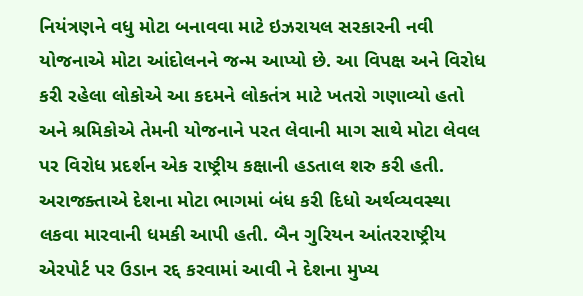નિયંત્રણને વધુ મોટા બનાવવા માટે ઇઝરાયલ સરકારની નવી યોજનાએ મોટા આંદોલનને જન્મ આપ્યો છે. આ વિપક્ષ અને વિરોધ કરી રહેલા લોકોએ આ કદમને લોકતંત્ર માટે ખતરો ગણાવ્યો હતો અને શ્રમિકોએ તેમની યોજનાને પરત લેવાની માગ સાથે મોટા લેવલ પર વિરોધ પ્રદર્શન એક રાષ્ટ્રીય કક્ષાની હડતાલ શરુ કરી હતી. અરાજક્તાએ દેશના મોટા ભાગમાં બંધ કરી દિધો અર્થવ્યવસ્થા લકવા મારવાની ધમકી આપી હતી. બૈન ગુરિયન આંતરરાષ્ટ્રીય એરપોર્ટ પર ઉડાન રદ્દ કરવામાં આવી ને દેશના મુખ્ય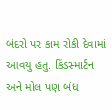બંદરો પર કામ રોકી દેવામાં આવયુ હતુ. કિંડસ્માર્ટન અને મોલ પણ બંધ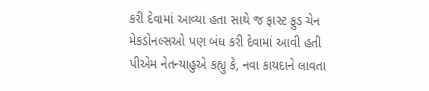કરી દેવામાં આવ્યા હતા સાથે જ ફાસ્ટ ફુડ ચેન મેકડોનલ્સઓ પણ બંધ કરી દેવામાં આવી હતી
પીએમ નેતન્યાહુએ કહ્યુ કે, નવા કાયદાને લાવતા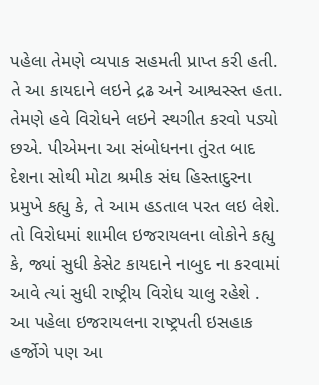પહેલા તેમણે વ્યપાક સહમતી પ્રાપ્ત કરી હતી. તે આ કાયદાને લઇને દ્રઢ અને આશ્વસ્સ્ત હતા. તેમણે હવે વિરોધને લઇને સ્થગીત કરવો પડ્યો છએ. પીએમના આ સંબોધનના તુંરત બાદ દેશના સોથી મોટા શ્રમીક સંઘ હિસ્તાદુરના પ્રમુખે કહ્યુ કે, તે આમ હડતાલ પરત લઇ લેશે. તો વિરોધમાં શામીલ ઇજરાયલના લોકોને કહ્યુ કે, જ્યાં સુધી કેસેટ કાયદાને નાબુદ ના કરવામાં આવે ત્યાં સુધી રાષ્ટ્રીય વિરોધ ચાલુ રહેશે .
આ પહેલા ઇજરાયલના રાષ્ટ્રપતી ઇસહાક હર્જોગે પણ આ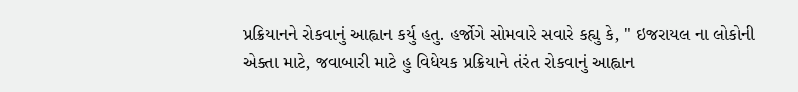પ્રક્રિયાનને રોકવાનું આહ્વાન કર્યુ હતુ. હર્જોગે સોમવારે સવારે કહ્યુ કે, " ઇજરાયલ ના લોકોની એક્તા માટે, જવાબારી માટે હુ વિધેયક પ્રક્રિયાને તંરંત રોકવાનું આહ્વાન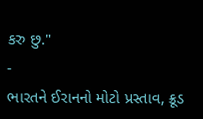કરુ છુ."
-
ભારતને ઈરાનનો મોટો પ્રસ્તાવ, ક્રૂડ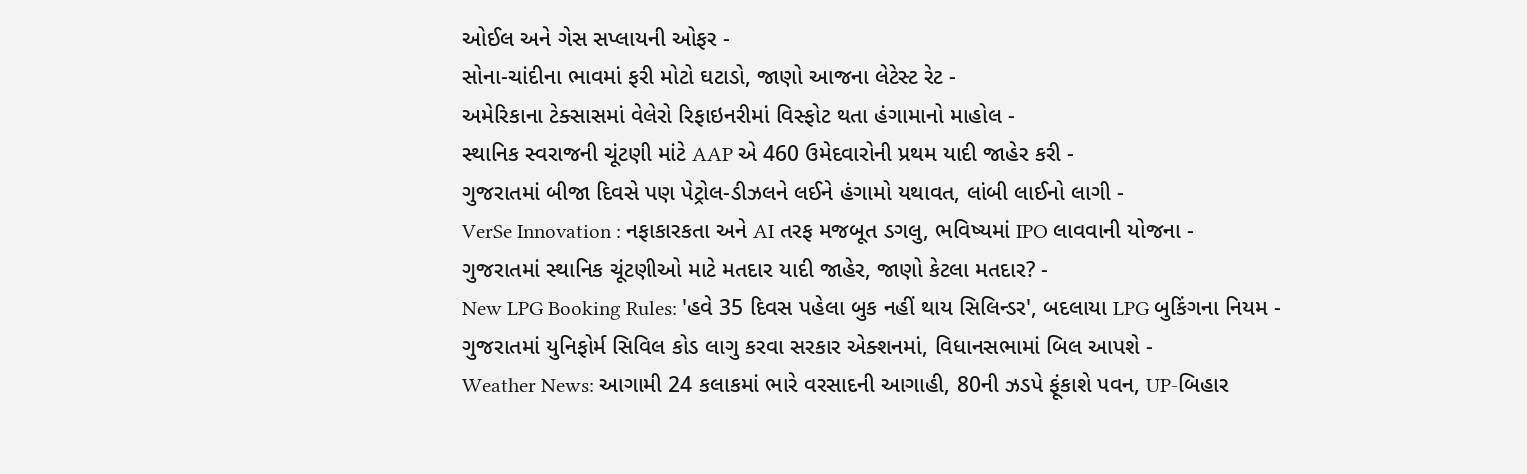ઓઈલ અને ગેસ સપ્લાયની ઓફર -
સોના-ચાંદીના ભાવમાં ફરી મોટો ઘટાડો, જાણો આજના લેટેસ્ટ રેટ -
અમેરિકાના ટેક્સાસમાં વેલેરો રિફાઇનરીમાં વિસ્ફોટ થતા હંગામાનો માહોલ -
સ્થાનિક સ્વરાજની ચૂંટણી માંટે AAP એ 460 ઉમેદવારોની પ્રથમ યાદી જાહેર કરી -
ગુજરાતમાં બીજા દિવસે પણ પેટ્રોલ-ડીઝલને લઈને હંગામો યથાવત, લાંબી લાઈનો લાગી -
VerSe Innovation : નફાકારકતા અને AI તરફ મજબૂત ડગલુ, ભવિષ્યમાં IPO લાવવાની યોજના -
ગુજરાતમાં સ્થાનિક ચૂંટણીઓ માટે મતદાર યાદી જાહેર, જાણો કેટલા મતદાર? -
New LPG Booking Rules: 'હવે 35 દિવસ પહેલા બુક નહીં થાય સિલિન્ડર', બદલાયા LPG બુકિંગના નિયમ -
ગુજરાતમાં યુનિફોર્મ સિવિલ કોડ લાગુ કરવા સરકાર એક્શનમાં, વિધાનસભામાં બિલ આપશે -
Weather News: આગામી 24 કલાકમાં ભારે વરસાદની આગાહી, 80ની ઝડપે ફૂંકાશે પવન, UP-બિહાર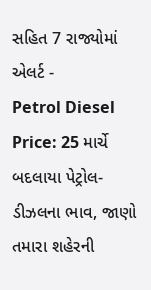સહિત 7 રાજ્યોમાં એલર્ટ -
Petrol Diesel Price: 25 માર્ચે બદલાયા પેટ્રોલ-ડીઝલના ભાવ, જાણો તમારા શહેરની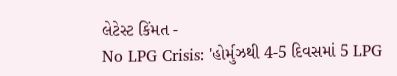લેટેસ્ટ કિંમત -
No LPG Crisis: 'હોર્મુઝથી 4-5 દિવસમાં 5 LPG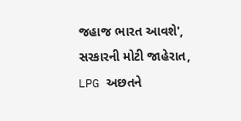જહાજ ભારત આવશે', સરકારની મોટી જાહેરાત, LPG અછતને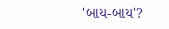'બાય-બાય'?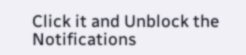Click it and Unblock the Notifications